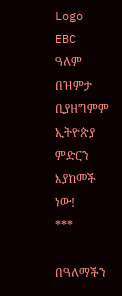Logo
EBC
ዓለም በዝምታ ቢያዘግምም ኢትዮጵያ ምድርን እያከመች ነው!
***

በዓለማችን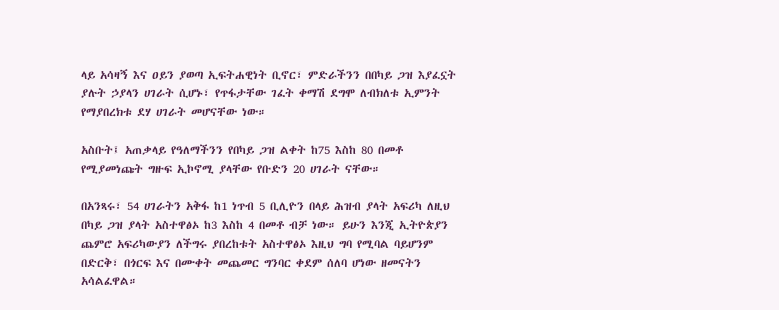ላይ አሳዛኝ እና ዐይን ያወጣ ኢፍትሐዊነት ቢኖር፣ ምድራችንን በበካይ ጋዝ እያፈኗት ያሉት ኃያላን ሀገራት ሲሆኑ፣ የጥፋታቸው ገፈት ቀማሽ ደግሞ ለብክለቱ ኢምንት የማያበረክቱ ደሃ ሀገራት መሆናቸው ነው።

አስቡት፤ አጠቃላይ የዓለማችንን የበካይ ጋዝ ልቀት ከ75 እስከ 80 በመቶ የሚያመነጩት ግዙፍ ኢኮኖሚ ያላቸው የቡድን 20 ሀገራት ናቸው።

በአንጻሩ፣ 54 ሀገራትን አቅፋ ከ1 ነጥብ 5 ቢሊዮን በላይ ሕዝብ ያላት አፍሪካ ለዚህ በካይ ጋዝ ያላት አስተዋፅኦ ከ3 እስከ 4 በመቶ ብቻ ነው። ይሁን እንጂ ኢትዮጵያን ጨምሮ አፍሪካውያን ለችግሩ ያበረከቱት አስተዋፅኦ እዚህ ግባ የሚባል ባይሆንም በድርቅ፣ በጎርፍ እና በሙቀት መጨመር ግንባር ቀደም ሰለባ ሆነው ዘመናትን አሳልፈዋል።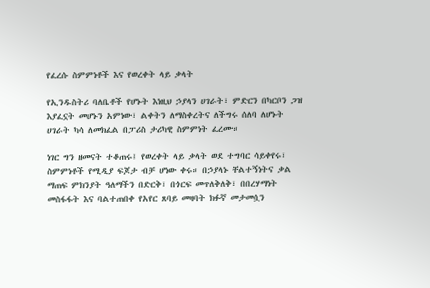የፈረሱ ስምምነቶች እና የወረቀት ላይ ቃላት

የኢንዱስትሪ ባለቤቶች የሆኑት እነዚህ ኃያላን ሀገራት፣ ምድርን በካርቦን ጋዝ እያፈኗት መሆኑን አምነው፣ ልቀትን ለማስቀረትና ለችግሩ ሰለባ ለሆኑት ሀገራት ካሳ ለመክፈል በፓሪስ ታሪካዊ ስምምነት ፈረሙ።

ነገር ግን ዘመናት ተቆጠሩ፤ የወረቀት ላይ ቃላት ወደ ተግባር ሳይቀየሩ፣ ስምምነቶች የሚዲያ ፍጆታ ብቻ ሆነው ቀሩ። በኃያላኑ ቸልተኝነትና ቃል ማጠፍ ምክንያት ዓለማችን በድርቅ፣ በጎርፍ መጥለቅለቅ፣ በበረሃማነት መስፋፋት እና ባልተጠበቀ የአየር ጸባይ መዛባት ክፉኛ መታመሷን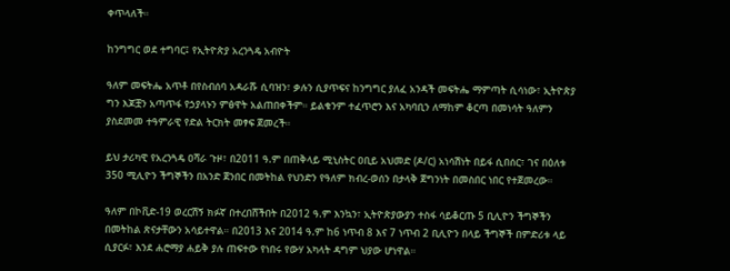ቀጥላለች።

ከንግግር ወደ ተግባር፤ የኢትዮጵያ አረንጓዴ አብዮት

ዓለም መፍትሔ አጥቶ በየስብሰባ አዳራሹ ሲባዝን፣ ቃሉን ሲያጥፍና ከንግግር ያለፈ አንዳች መፍትሔ ማምጣት ሲሳነው፣ ኢትዮጵያ ግን እጆቿን አጣጥፋ የኃያላኑን ምፅዋት አልጠበቀችም። ይልቁንም ተፈጥሮን እና አካባቢን ለማከም ቆርጣ በመነሳት ዓለምን ያስደመመ ተዓምራዊ የድል ትርክት መፃፍ ጀመረች።

ይህ ታሪካዊ የአረንጓዴ ዐሻራ ጉዞ፣ በ2011 ዓ.ም በጠቅላይ ሚኒስትር ዐቢይ አህመድ (ዶ/ር) አነሳሽነት በይፋ ሲበሰር፣ ገና በዕለቱ 350 ሚሊዮን ችግኞችን በአንድ ጀንበር በመትከል የህንድን የዓለም ክብረ-ወሰን በታላቅ ጀግንነት በመስበር ነበር የተጀመረው።

ዓለም በኮቪድ-19 ወረርሽኝ ክፉኛ በተረበሸችበት በ2012 ዓ.ም እንኳን፣ ኢትዮጵያውያን ተስፋ ሳይቆርጡ 5 ቢሊዮን ችግኞችን በመትከል ጽናታቸውን አሳይተዋል። በ2013 እና 2014 ዓ.ም ከ6 ነጥብ 8 እና 7 ነጥብ 2 ቢሊዮን በላይ ችግኞች በምድሪቱ ላይ ሲያርፉ፣ እንደ ሐሮማያ ሐይቅ ያሉ ጠፍተው የነበሩ የውሃ አካላት ዳግም ህያው ሆነዋል።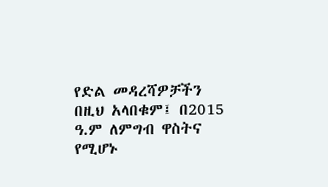የድል መዳረሻዎቻችን በዚህ አላበቁም፤ በ2015 ዓ.ም ለምግብ ዋስትና የሚሆኑ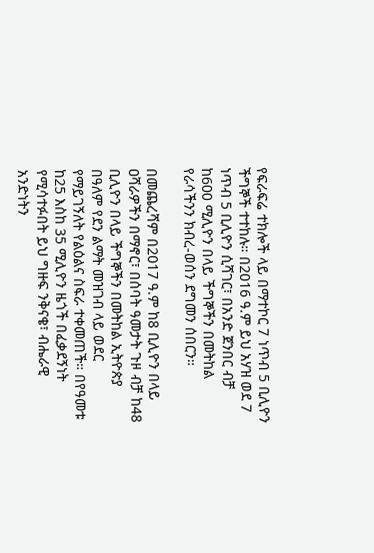የፍራፍሬ ተክሎች ላይ በማተኮር 7 ነጥብ 5 ቢሊዮን ችግኞች ተተከሉ። በ2016 ዓ.ም ይህ አሃዝ ወደ 7 ነጥብ 5 ቢሊዮን ሲሻገር፣ በአንድ ጀንበር ብቻ ከ600 ሚሊዮን በላይ ችግኞችን በመትከል የራሳችንን ክብረ-ወሰን ደግመን ሰበርን።

በመጨረሻም በ2017 ዓ.ም ከ8 ቢሊዮን በላይ ዐሻራዎችን በማኖር፣ በሰባት ዓመታት ጉዞ ብቻ ከ48 ቢሊዮን በላይ ችግኞችን በመትከል ኢትዮጵያ በዓለም የደን ልማት መዝገብ ላይ ወደር የማይገኝለት የልዕልና ስፍራ ተቀመጠች። በየዓመቱ ከ25 እስከ 35 ሚሊዮን ዜጎች በፈቃደኝነት የሚሳተፉበት ይህ ግዙፍ ንቅናቄ፣ ብሔራዊ አንድነትን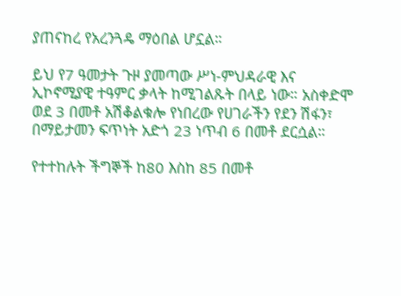ያጠናከረ የአረንጓዴ ማዕበል ሆኗል።

ይህ የ7 ዓመታት ጉዞ ያመጣው ሥነ-ምህዳራዊ እና ኢኮኖሚያዊ ተዓምር ቃላት ከሚገልጹት በላይ ነው። አስቀድሞ ወደ 3 በመቶ አሽቆልቁሎ የነበረው የሀገራችን የደን ሽፋን፣ በማይታመን ፍጥነት አድጎ 23 ነጥብ 6 በመቶ ደርሷል።

የተተከሉት ችግኞች ከ80 እስከ 85 በመቶ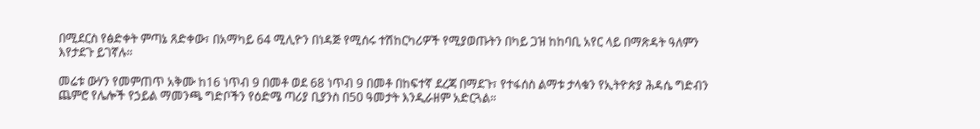በሚደርስ የፅድቀት ምጣኔ ጸድቀው፣ በአማካይ 64 ሚሊዮን በነዳጅ የሚሰሩ ተሽከርካሪዎች የሚያወጡትን በካይ ጋዝ ከከባቢ አየር ላይ በማጽዳት ዓለምን እየታደጉ ይገኛሉ።

መሬቱ ውሃን የመምጠጥ አቅሙ ከ16 ነጥብ 9 በመቶ ወደ 68 ነጥብ 9 በመቶ በከፍተኛ ደረጃ በማደጉ፣ የተፋሰስ ልማቱ ታላቁን የኢትዮጵያ ሕዳሴ ግድብን ጨምሮ የሌሎች የኃይል ማመንጫ ግድቦችን የዕድሜ ጣሪያ ቢያንስ በ50 ዓመታት እንዲራዘም አድርጓል።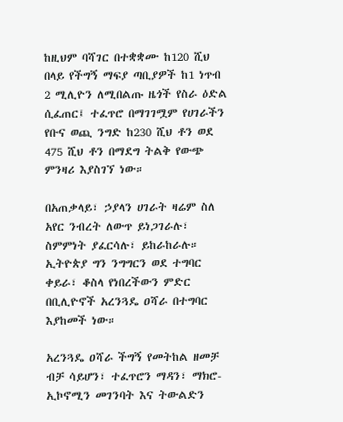ከዚህም ባሻገር በተቋቋሙ ከ120 ሺህ በላይ የችግኝ ማፍያ ጣቢያዎች ከ1 ነጥብ 2 ሚሊዮን ለሚበልጡ ዜጎች የስራ ዕድል ሲፈጠር፤ ተፈጥሮ በማገገሟም የሀገራችን የቡና ወጪ ንግድ ከ230 ሺህ ቶን ወደ 475 ሺህ ቶን በማደግ ትልቅ የውጭ ምንዛሪ እያስገኘ ነው።

በአጠቃላይ፣ ኃያላን ሀገራት ዛሬም ስለ አየር ንብረት ለውጥ ይነጋገራሉ፣ ስምምነት ያፈርሳሉ፣ ይከራከራሉ። ኢትዮጵያ ግን ንግግርን ወደ ተግባር ቀይራ፣ ቆስላ የነበረችውን ምድር በቢሊዮኖች አረንጓዴ ዐሻራ በተግባር እያከመች ነው።

አረንጓዴ ዐሻራ ችግኝ የመትከል ዘመቻ ብቻ ሳይሆን፣ ተፈጥሮን ማዳን፣ ማክሮ-ኢኮኖሚን መገንባት እና ትውልድን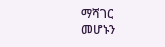ማሻገር መሆኑን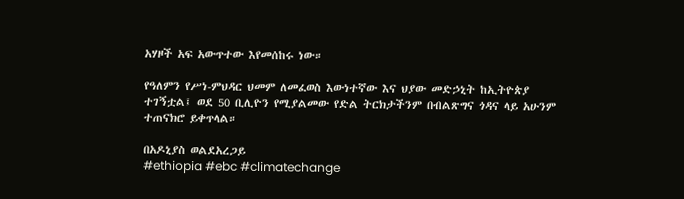አሃዞች አፍ አውጥተው እየመሰከሩ ነው።

የዓለምን የሥነ-ምህዳር ህመም ለመፈወስ እውነተኛው እና ህያው መድኃኒት ከኢትዮጵያ ተገኝቷል፤ ወደ 50 ቢሊዮን የሚያልመው የድል ትርክታችንም በብልጽግና ጎዳና ላይ አሁንም ተጠናክሮ ይቀጥላል።

በአዶኒያስ ወልደአረጋይ
#ethiopia #ebc #climatechange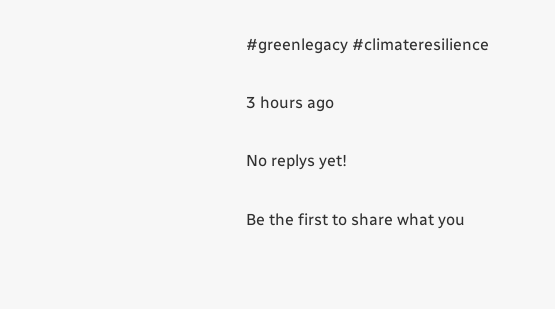#greenlegacy #climateresilience

3 hours ago

No replys yet!

Be the first to share what you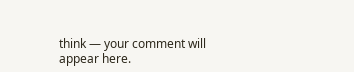think — your comment will appear here.